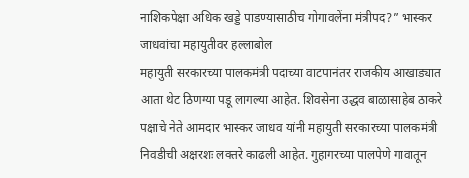नाशिकपेक्षा अधिक खड्डे पाडण्यासाठीच गोगावलेंना मंत्रीपद?” भास्कर जाधवांचा महायुतीवर हल्लाबोल
महायुती सरकारच्या पालकमंत्री पदाच्या वाटपानंतर राजकीय आखाड्यात आता थेट ठिणग्या पडू लागल्या आहेत. शिवसेना उद्धव बाळासाहेब ठाकरे पक्षाचे नेते आमदार भास्कर जाधव यांनी महायुती सरकारच्या पालकमंत्री निवडीची अक्षरशः लक्तरे काढली आहेत. गुहागरच्या पालपेणे गावातून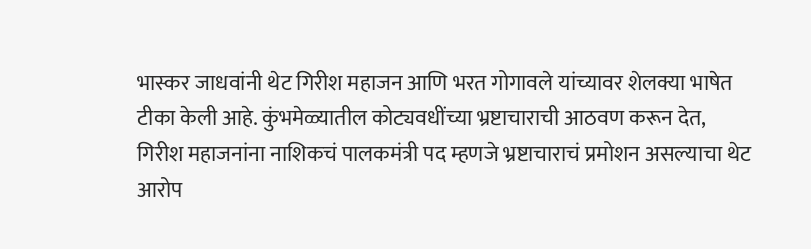भास्कर जाधवांनी थेट गिरीश महाजन आणि भरत गोगावले यांच्यावर शेलक्या भाषेत टीका केली आहे. कुंभमेळ्यातील कोट्यवधींच्या भ्रष्टाचाराची आठवण करून देत, गिरीश महाजनांना नाशिकचं पालकमंत्री पद म्हणजे भ्रष्टाचाराचं प्रमोशन असल्याचा थेट आरोप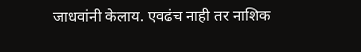जाधवांनी केलाय. एवढंच नाही तर नाशिक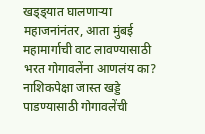खड्ड्यात घालणाऱ्या महाजनांनंतर, आता मुंबई महामार्गाची वाट लावण्यासाठी भरत गोगावलेंना आणलंय का? नाशिकपेक्षा जास्त खड्डे पाडण्यासाठी गोगावलेंची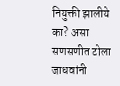नियुक्ती झालीये का? असा सणसणीत टोला जाधवांनी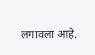लगावला आहे.